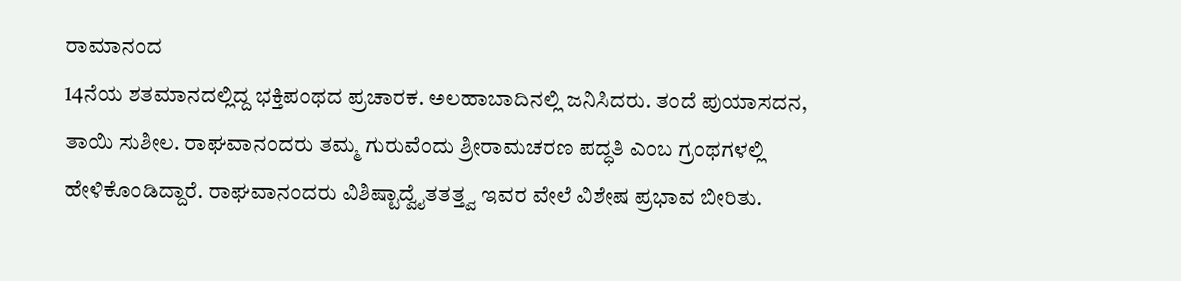ರಾಮಾನಂದ
14ನೆಯ ಶತಮಾನದಲ್ಲಿದ್ದ ಭಕ್ತಿಪಂಥದ ಪ್ರಚಾರಕ. ಅಲಹಾಬಾದಿನಲ್ಲಿ ಜನಿಸಿದರು. ತಂದೆ ಪುಯಾಸದನ, ತಾಯಿ ಸುಶೀಲ. ರಾಘವಾನಂದರು ತಮ್ಮ ಗುರುವೆಂದು ಶ್ರೀರಾಮಚರಣ ಪದ್ಧತಿ ಎಂಬ ಗ್ರಂಥಗಳಲ್ಲಿ ಹೇಳಿಕೊಂಡಿದ್ದಾರೆ. ರಾಘವಾನಂದರು ವಿಶಿಷ್ಟಾದ್ವೈತತತ್ತ್ವ ಇವರ ವೇಲೆ ವಿಶೇಷ ಪ್ರಭಾವ ಬೀರಿತು.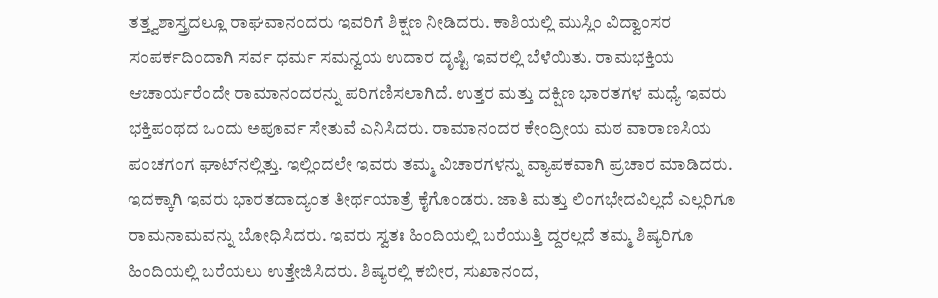ತತ್ತ್ವಶಾಸ್ತ್ರದಲ್ಲೂ ರಾಘವಾನಂದರು ಇವರಿಗೆ ಶಿಕ್ಷಣ ನೀಡಿದರು. ಕಾಶಿಯಲ್ಲಿ ಮುಸ್ಲಿಂ ವಿದ್ವಾಂಸರ ಸಂಪರ್ಕದಿಂದಾಗಿ ಸರ್ವ ಧರ್ಮ ಸಮನ್ವಯ ಉದಾರ ದೃಷ್ಟಿ ಇವರಲ್ಲಿ ಬೆಳೆಯಿತು. ರಾಮಭಕ್ತಿಯ ಆಚಾರ್ಯರೆಂದೇ ರಾಮಾನಂದರನ್ನು ಪರಿಗಣಿಸಲಾಗಿದೆ. ಉತ್ತರ ಮತ್ತು ದಕ್ಷಿಣ ಭಾರತಗಳ ಮಧ್ಯೆ ಇವರು ಭಕ್ತಿಪಂಥದ ಒಂದು ಅಪೂರ್ವ ಸೇತುವೆ ಎನಿಸಿದರು. ರಾಮಾನಂದರ ಕೇಂದ್ರೀಯ ಮಠ ವಾರಾಣಸಿಯ ಪಂಚಗಂಗ ಘಾಟ್‍ನಲ್ಲಿತ್ತು. ಇಲ್ಲಿಂದಲೇ ಇವರು ತಮ್ಮ ವಿಚಾರಗಳನ್ನು ವ್ಯಾಪಕವಾಗಿ ಪ್ರಚಾರ ಮಾಡಿದರು. ಇದಕ್ಕಾಗಿ ಇವರು ಭಾರತದಾದ್ಯಂತ ತೀರ್ಥಯಾತ್ರೆ ಕೈಗೊಂಡರು. ಜಾತಿ ಮತ್ತು ಲಿಂಗಭೇದವಿಲ್ಲದೆ ಎಲ್ಲರಿಗೂ ರಾಮನಾಮವನ್ನು ಬೋಧಿಸಿದರು. ಇವರು ಸ್ವತಃ ಹಿಂದಿಯಲ್ಲಿ ಬರೆಯುತ್ತಿ ದ್ದರಲ್ಲದೆ ತಮ್ಮ ಶಿಷ್ಯರಿಗೂ ಹಿಂದಿಯಲ್ಲಿ ಬರೆಯಲು ಉತ್ತೇಜಿಸಿದರು. ಶಿಷ್ಯರಲ್ಲಿ ಕಬೀರ, ಸುಖಾನಂದ,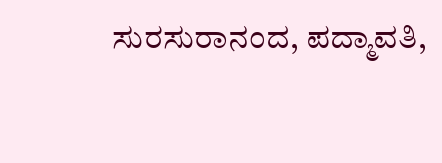ಸುರಸುರಾನಂದ, ಪದ್ಮಾವತಿ,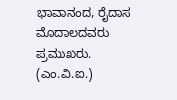ಭಾವಾನಂದ, ರೈದಾಸ ಮೊದಾಲದವರು ಪ್ರಮುಖರು.
(ಎಂ.ವಿ.ಐ.)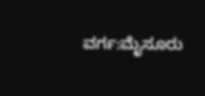ವರ್ಗ:ಮೈಸೂರು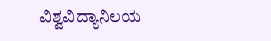ವಿಶ್ವವಿದ್ಯಾನಿಲಯ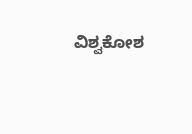ವಿಶ್ವಕೋಶ